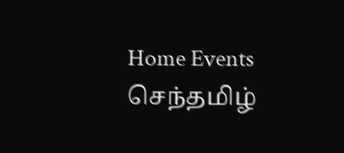Home Events செந்தமிழ்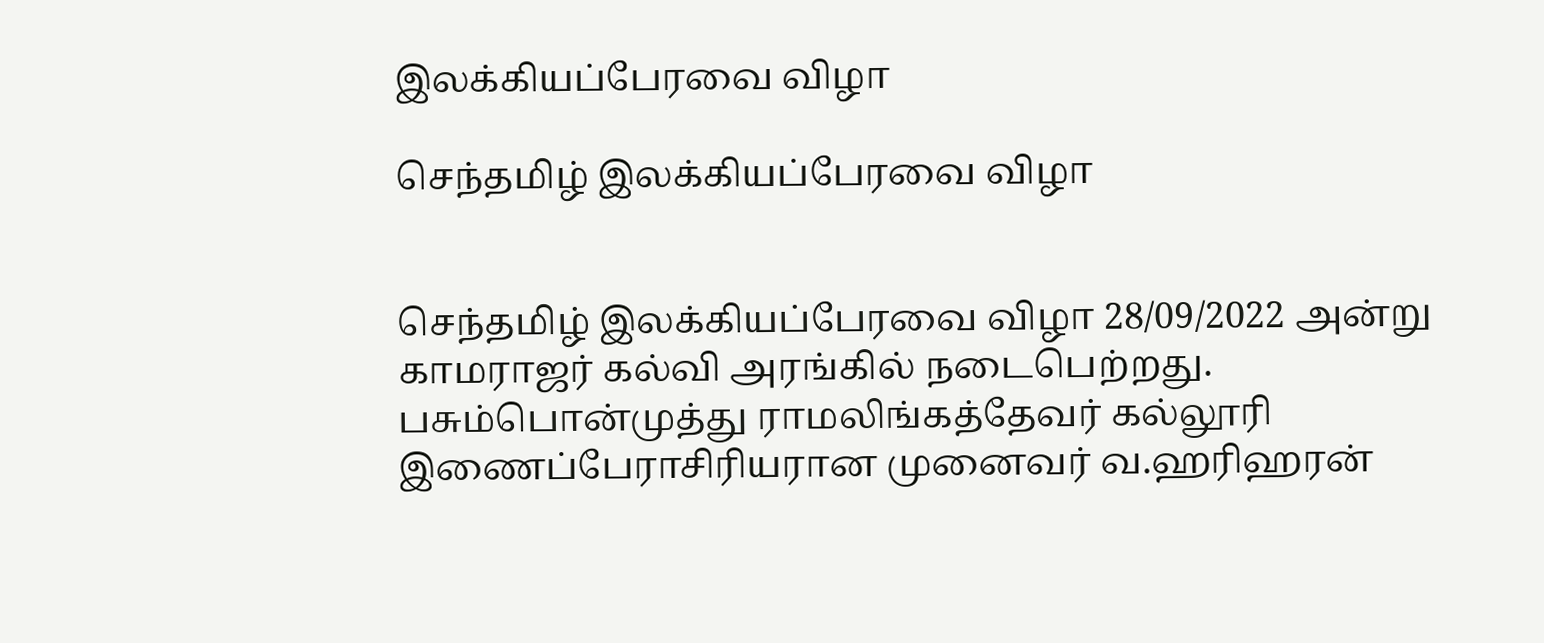இலக்கியப்பேரவை விழா

செந்தமிழ் இலக்கியப்பேரவை விழா


செந்தமிழ் இலக்கியப்பேரவை விழா 28/09/2022 அன்று காமராஜர் கல்வி அரங்கில் நடைபெற்றது. பசும்பொன்முத்து ராமலிங்கத்தேவர் கல்லூரி இணைப்பேராசிரியரான முனைவர் வ.ஹரிஹரன்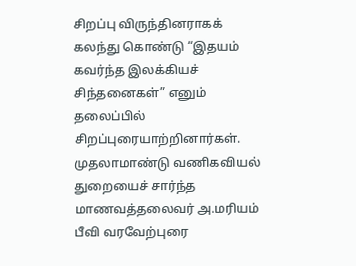சிறப்பு விருந்தினராகக் கலந்து கொண்டு “இதயம் கவர்ந்த இலக்கியச் சிந்தனைகள்” எனும் தலைப்பில் சிறப்புரையாற்றினார்கள். முதலாமாண்டு வணிகவியல் துறையைச் சார்ந்த மாணவத்தலைவர் அ.மரியம் பீவி வரவேற்புரை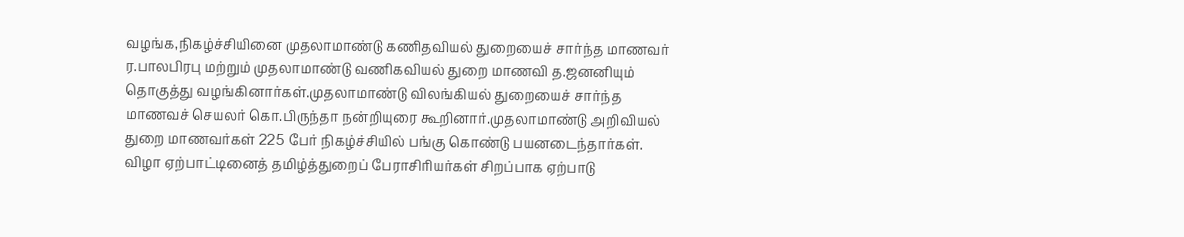வழங்க,நிகழ்ச்சியினை முதலாமாண்டு கணிதவியல் துறையைச் சார்ந்த மாணவர் ர.பாலபிரபு மற்றும் முதலாமாண்டு வணிகவியல் துறை மாணவி த.ஜனனியும் தொகுத்து வழங்கினார்கள்.முதலாமாண்டு விலங்கியல் துறையைச் சார்ந்த மாணவச் செயலர் கொ.பிருந்தா நன்றியுரை கூறினார்.முதலாமாண்டு அறிவியல் துறை மாணவர்கள் 225 பேர் நிகழ்ச்சியில் பங்கு கொண்டு பயனடைந்தார்கள். விழா ஏற்பாட்டினைத் தமிழ்த்துறைப் பேராசிரியர்கள் சிறப்பாக ஏற்பாடு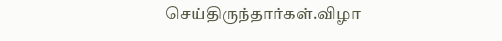செய்திருந்தார்கள்.விழா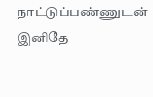நாட்டுப்பண்ணுடன் இனிதே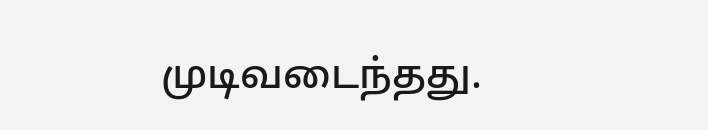முடிவடைந்தது.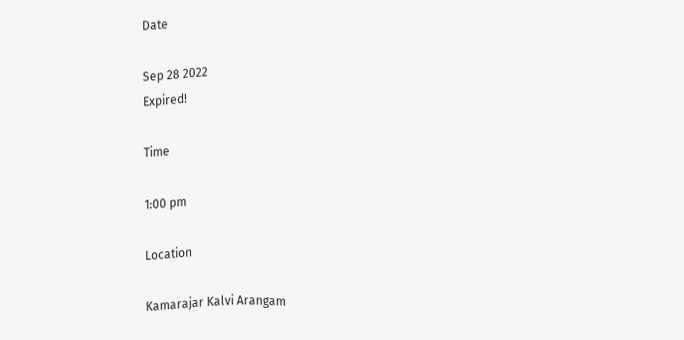Date

Sep 28 2022
Expired!

Time

1:00 pm

Location

Kamarajar Kalvi Arangam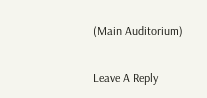(Main Auditorium)

Leave A Reply